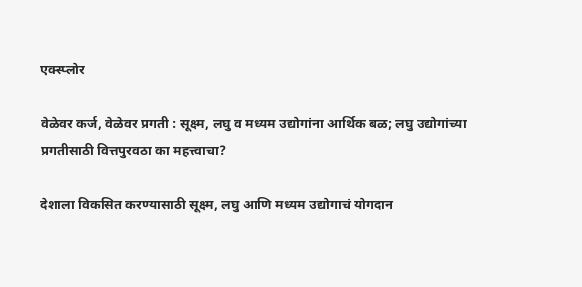एक्स्प्लोर

वेळेवर कर्ज, वेळेवर प्रगती : सूक्ष्म, लघु व मध्यम उ‌द्योगांना आर्थिक बळ; लघु उद्योगांच्या प्रगतीसाठी वित्तपुरवठा का महत्त्वाचा?

देशाला विकसित करण्यासाठी सूक्ष्म, लघु आणि मध्यम उद्योगाचं योगदान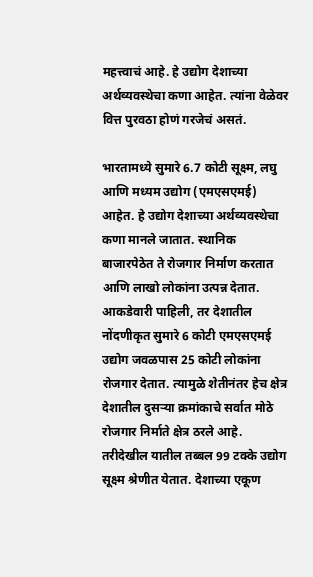महत्त्वाचं आहे. हे उद्योग देशाच्या अर्थव्यवस्थेचा कणा आहेत. त्यांना वेळेवर वित्त पुरवठा होणं गरजेचं असतं.

भारतामध्ये सुमारे 6.7 कोटी सूक्ष्म, लघु आणि मध्यम उ‌द्योग (एमएसएमई) आहेत. हे उ‌द्योग देशाच्या अर्थव्यवस्थेचा कणा मानले जातात. स्थानिक बाजारपेठेत ते रोजगार निर्माण करतात आणि लाखो लोकांना उत्पन्न देतात. आकडेवारी पाहिली, तर देशातील नोंदणीकृत सुमारे 6 कोटी एमएसएमई उ‌द्योग जवळपास 25 कोटी लोकांना रोजगार देतात. त्यामुळे शेतीनंतर हेच क्षेत्र देशातील दुसऱ्या क्रमांकाचे सर्वात मोठे रोजगार निर्माते क्षेत्र ठरले आहे. तरीदेखील यातील तब्बल 99 टक्के उद्योग सूक्ष्म श्रेणीत येतात. देशाच्या एकूण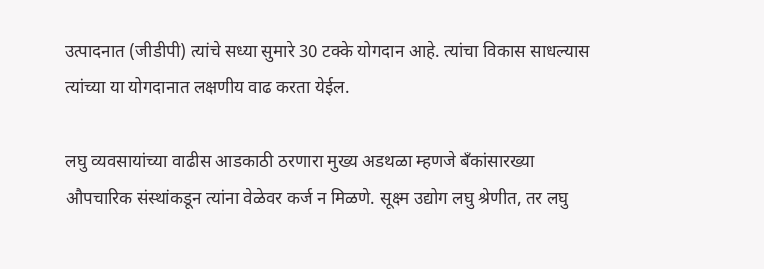उत्पादनात (जीडीपी) त्यांचे सध्या सुमारे 30 टक्के योगदान आहे. त्यांचा विकास साधल्यास त्यांच्या या योगदानात लक्षणीय वाढ करता येईल.

लघु व्यवसायांच्या वाढीस आडकाठी ठरणारा मुख्य अडथळा म्हणजे बँकांसारख्या औपचारिक संस्थांकडून त्यांना वेळेवर कर्ज न मिळणे. सूक्ष्म उद्योग लघु श्रेणीत, तर लघु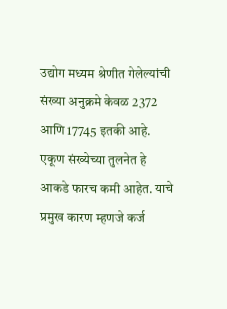उद्योग मध्यम श्रेणीत गेलेल्यांची संख्या अनुक्रमे केवळ 2372 आणि 17745 इतकी आहे. एकूण संख्येच्या तुलनेत हे आकडे फारच कमी आहेत. याचे प्रमुख कारण म्हणजे कर्ज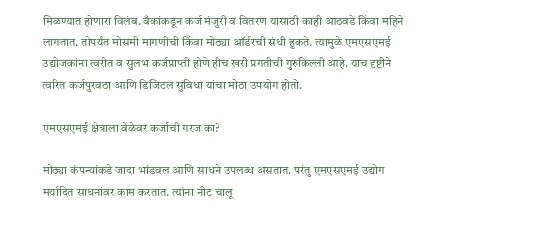मिळण्यात होणारा विलंब. बँकांकडून कर्ज मंजुरी व वितरण यासाठी काही आठवडे किंवा महिने लागतात. तोपर्यंत मोसमी मागणीची किंवा मोठ्या ऑर्डरची संधी हुकते. त्यामुळे एमएसएमई उ‌द्योजकांना त्वरीत व सुलभ कर्जप्राप्ती होणे हीच खरी प्रगतीची गुरुकिल्ली आहे. याच दृष्टीने त्वरित कर्जपुरवठा आणि डिजिटल सुविधा यांचा मोठा उपयोग होतो.

एमएसएमई क्षेत्राला वेळेवर कर्जाची गरज का?

मोठ्या कंपन्यांकडे जादा भांडवल आणि साधने उपलब्ध असतात. परंतु एमएसएमई उ‌द्योग मर्यादित साधनांवर काम करतात. त्यांना नीट चालू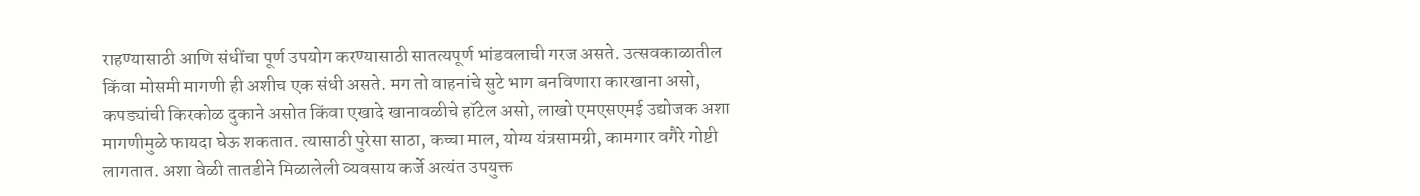राहण्यासाठी आणि संधींचा पूर्ण उपयोग करण्यासाठी सातत्यपूर्ण भांडवलाची गरज असते. उत्सवकाळातील किंवा मोसमी मागणी ही अशीच एक संधी असते. मग तो वाहनांचे सुटे भाग बनविणारा कारखाना असो, कपड्यांची किरकोळ दुकाने असोत किंवा एखादे खानावळीचे हॉटेल असो, लाखो एमएसएमई उद्योजक अशा मागणीमुळे फायदा घेऊ शकतात. त्यासाठी पुरेसा साठा, कच्चा माल, योग्य यंत्रसामग्री, कामगार वगैरे गोष्टी लागतात. अशा वेळी तातडीने मिळालेली व्यवसाय कर्जे अत्यंत उपयुक्त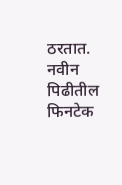ठरतात. नवीन पिढीतील फिनटेक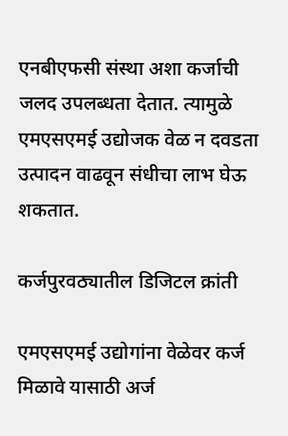एनबीएफसी संस्था अशा कर्जाची जलद उपलब्धता देतात. त्यामुळे एमएसएमई उ‌द्योजक वेळ न दवडता उत्पादन वाढवून संधीचा लाभ घेऊ शकतात.

कर्जपुरवठ्यातील डिजिटल क्रांती

एमएसएमई उ‌द्योगांना वेळेवर कर्ज मिळावे यासाठी अर्ज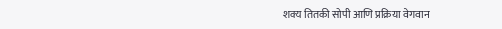शक्य तितकी सोपी आणि प्रक्रिया वेगवान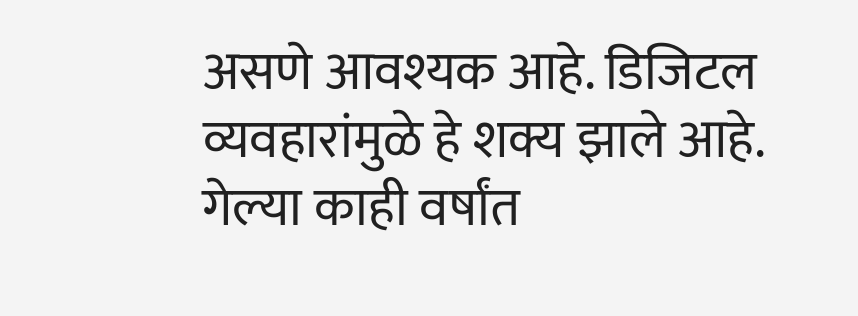असणे आवश्यक आहे. डिजिटल व्यवहारांमुळे हे शक्य झाले आहे. गेल्या काही वर्षांत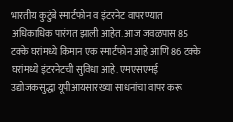भारतीय कुटुंबे स्मार्टफोन व इंटरनेट वापरण्यात अधिकाधिक पारंगत झाली आहेत. आज जवळपास 85 टक्के घरांमध्ये किमान एक स्मार्टफोन आहे आणि 86 टक्के घरांमध्ये इंटरनेटची सुविधा आहे. एमएसएमई उ‌द्योजकसुद्धा यूपीआयसारख्या साधनांचा वापर करू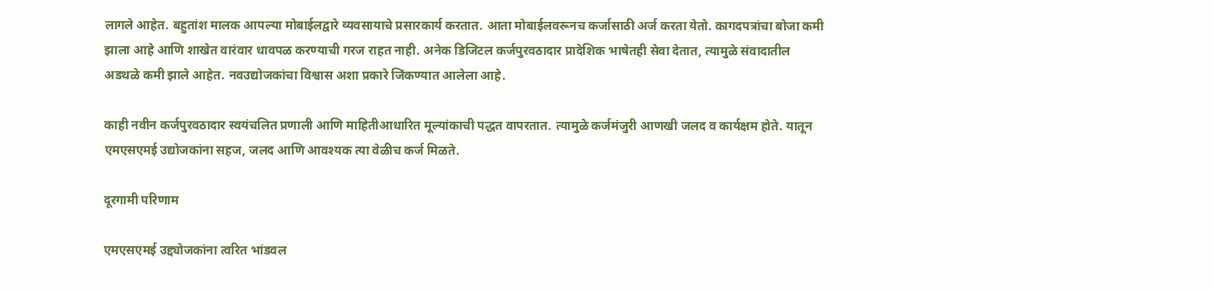लागले आहेत. बहुतांश मालक आपल्या मोबाईलद्वारे व्यवसायाचे प्रसारकार्य करतात. आता मोबाईलवरूनच कर्जासाठी अर्ज करता येतो. कागदपत्रांचा बोजा कमी झाला आहे आणि शाखेत वारंवार धावपळ करण्याची गरज राहत नाही. अनेक डिजिटल कर्जपुरवठादार प्रादेशिक भाषेतही सेवा देतात, त्यामुळे संवादातील अडथळे कमी झाले आहेत. नवउ‌द्योजकांचा विश्वास अशा प्रकारे जिंकण्यात आलेला आहे.

काही नवीन कर्जपुरवठादार स्वयंचलित प्रणाली आणि माहितीआधारित मूल्यांकाची पद्धत वापरतात. त्यामुळे कर्जमंजुरी आणखी जलद व कार्यक्षम होते. यातून एमएसएमई उद्योजकांना सहज, जलद आणि आवश्यक त्या वेळीच कर्ज मिळते.

दूरगामी परिणाम

एमएसएमई उद्द्योजकांना त्वरित भांडवल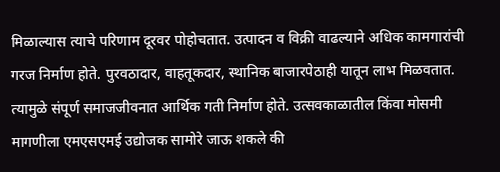मिळाल्यास त्याचे परिणाम दूरवर पोहोचतात. उत्पादन व विक्री वाढल्याने अधिक कामगारांची गरज निर्माण होते. पुरवठादार, वाहतूकदार, स्थानिक बाजारपेठाही यातून लाभ मिळवतात. त्यामुळे संपूर्ण समाजजीवनात आर्थिक गती निर्माण होते. उत्सवकाळातील किंवा मोसमी मागणीला एमएसएमई उ‌द्योजक सामोरे जाऊ शकले की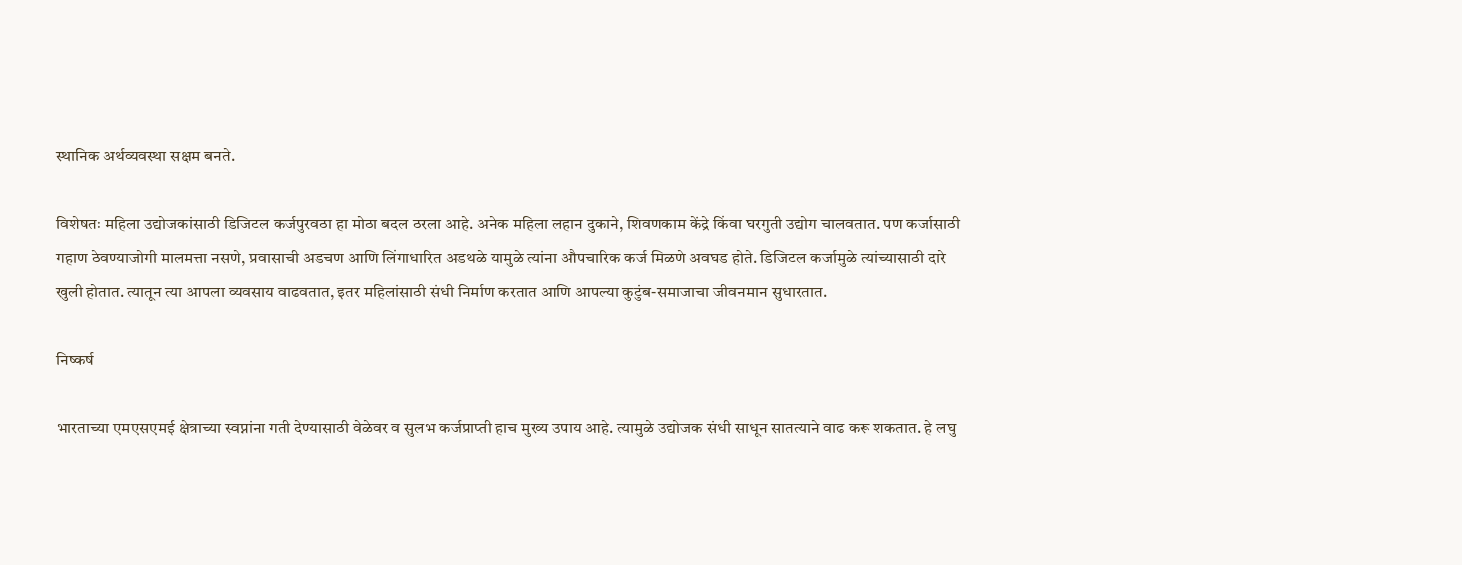स्थानिक अर्थव्यवस्था सक्षम बनते.

विशेषतः महिला उ‌द्योजकांसाठी डिजिटल कर्जपुरवठा हा मोठा बदल ठरला आहे. अनेक महिला लहान दुकाने, शिवणकाम केंद्रे किंवा घरगुती उ‌द्योग चालवतात. पण कर्जासाठी गहाण ठेवण्याजोगी मालमत्ता नसणे, प्रवासाची अडचण आणि लिंगाधारित अडथळे यामुळे त्यांना औपचारिक कर्ज मिळणे अवघड होते. डिजिटल कर्जामुळे त्यांच्यासाठी दारे खुली होतात. त्यातून त्या आपला व्यवसाय वाढवतात, इतर महिलांसाठी संधी निर्माण करतात आणि आपल्या कुटुंब-समाजाचा जीवनमान सुधारतात.

निष्कर्ष

भारताच्या एमएसएमई क्षेत्राच्या स्वप्नांना गती देण्यासाठी वेळेवर व सुलभ कर्जप्राप्ती हाच मुख्य उपाय आहे. त्यामुळे उ‌द्योजक संधी साधून सातत्याने वाढ करू शकतात. हे लघु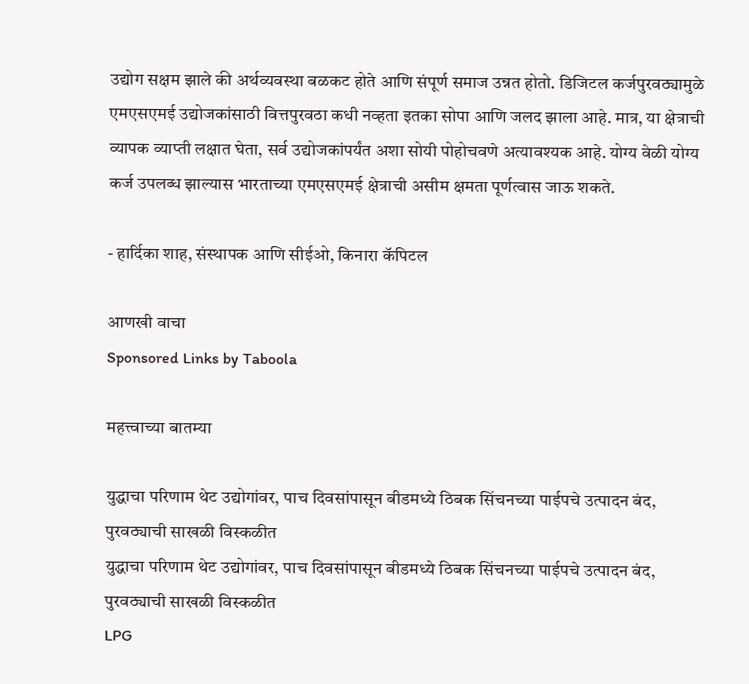उ‌द्योग सक्षम झाले की अर्थव्यवस्था बळकट होते आणि संपूर्ण समाज उन्नत होतो. डिजिटल कर्जपुरवठ्यामुळे एमएसएमई उद्योजकांसाठी वित्तपुरवठा कधी नव्हता इतका सोपा आणि जलद झाला आहे. मात्र, या क्षेत्राची व्यापक व्याप्ती लक्षात घेता, सर्व उ‌द्योजकांपर्यंत अशा सोयी पोहोचवणे अत्यावश्यक आहे. योग्य वेळी योग्य कर्ज उपलब्ध झाल्यास भारताच्या एमएसएमई क्षेत्राची असीम क्षमता पूर्णत्वास जाऊ शकते.

- हार्दिका शाह, संस्थापक आणि सीईओ, किनारा कॅपिटल

आणखी वाचा
Sponsored Links by Taboola

महत्त्वाच्या बातम्या

युद्धाचा परिणाम थेट उद्योगांवर, पाच दिवसांपासून बीडमध्ये ठिबक सिंचनच्या पाईपचे उत्पादन बंद, पुरवठ्याची साखळी विस्कळीत
युद्धाचा परिणाम थेट उद्योगांवर, पाच दिवसांपासून बीडमध्ये ठिबक सिंचनच्या पाईपचे उत्पादन बंद, पुरवठ्याची साखळी विस्कळीत
LPG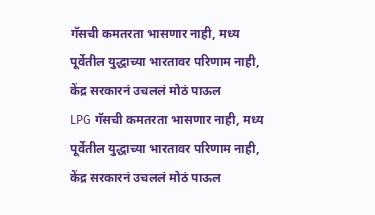गॅसची कमतरता भासणार नाही, मध्य पूर्वेतील युद्धाच्या भारतावर परिणाम नाही, केंद्र सरकारनं उचललं मोठं पाऊल
LPG गॅसची कमतरता भासणार नाही, मध्य पूर्वेतील युद्धाच्या भारतावर परिणाम नाही, केंद्र सरकारनं उचललं मोठं पाऊल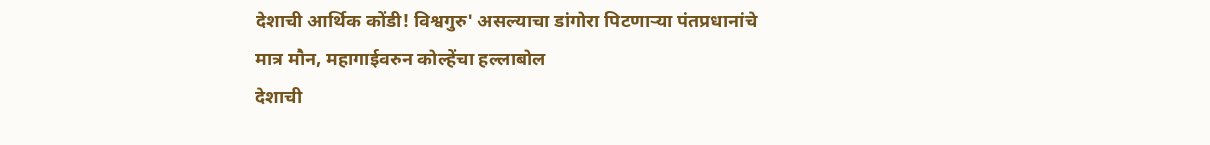देशाची आर्थिक कोंडी! विश्वगुरु' असल्याचा डांगोरा पिटणाऱ्या पंतप्रधानांचे मात्र मौन, महागाईवरुन कोल्हेंचा हल्लाबोल
देशाची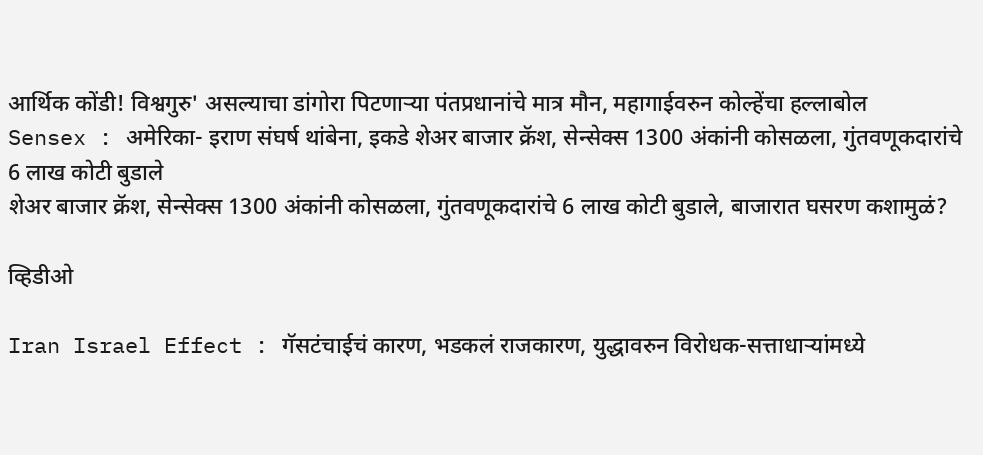आर्थिक कोंडी! विश्वगुरु' असल्याचा डांगोरा पिटणाऱ्या पंतप्रधानांचे मात्र मौन, महागाईवरुन कोल्हेंचा हल्लाबोल
Sensex : अमेरिका- इराण संघर्ष थांबेना, इकडे शेअर बाजार क्रॅश, सेन्सेक्स 1300 अंकांनी कोसळला, गुंतवणूकदारांचे 6 लाख कोटी बुडाले
शेअर बाजार क्रॅश, सेन्सेक्स 1300 अंकांनी कोसळला, गुंतवणूकदारांचे 6 लाख कोटी बुडाले, बाजारात घसरण कशामुळं?

व्हिडीओ

Iran Israel Effect : गॅसटंचाईचं कारण, भडकलं राजकारण, युद्धावरुन विरोधक-सत्ताधाऱ्यांमध्ये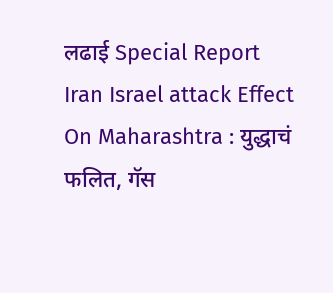लढाई Special Report
Iran Israel attack Effect On Maharashtra : युद्धाचं फलित, गॅस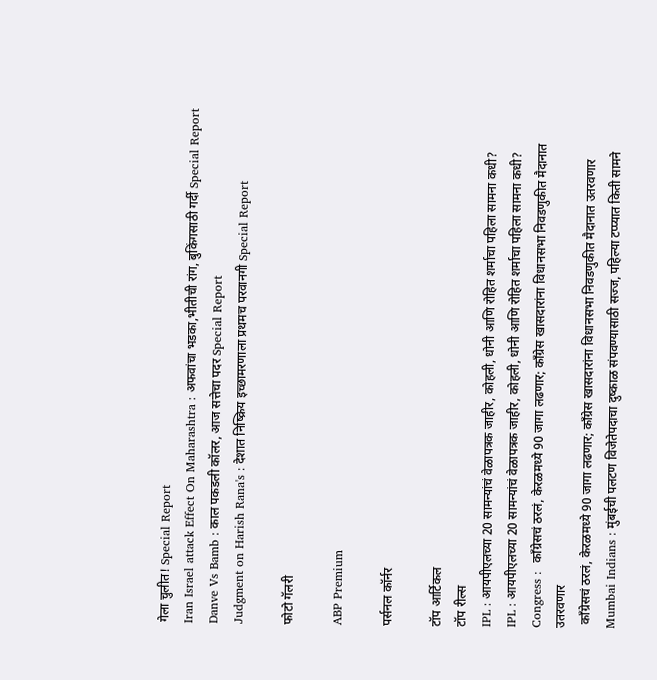गेला चुलीत! Special Report
Iran Israel attack Effect On Maharashtra : अफवांचा भडका,भीतीची रांग, बुकिंगसाठी गर्दी Special Report
Danve Vs Bamb : काल पकडली कॉलर, आज सत्तेचा पदर Special Report
Judgment on Harish Rana's : देशात निष्क्रिय इच्छामरणाला प्रथमच परवानगी Special Report

फोटो गॅलरी

ABP Premium

पर्सनल कॉर्नर

टॉप आर्टिकल
टॉप रील्स
IPL : आयपीएलच्या 20 सामन्यांचं वेळापत्रक जाहीर, कोहली, धोनी आणि रोहित शर्माचा पहिला सामना कधी?
IPL : आयपीएलच्या 20 सामन्यांचं वेळापत्रक जाहीर, कोहली, धोनी आणि रोहित शर्माचा पहिला सामना कधी?
Congress :  काँग्रेसचं ठरलं, केरळमध्ये 90 जागा लढणार; काँग्रेस खासदारांना विधानसभा निवडणुकीत मैदानात उतरवणार
 काँग्रेसचं ठरलं, केरळमध्ये 90 जागा लढणार; काँग्रेस खासदारांना विधानसभा निवडणुकीत मैदानात उतरवणार
Mumbai Indians : मुंबईची पलटण विजेतेपदाचा दुष्काळ संपवण्यासाठी सज्ज, पहिल्या टप्प्यात किती सामने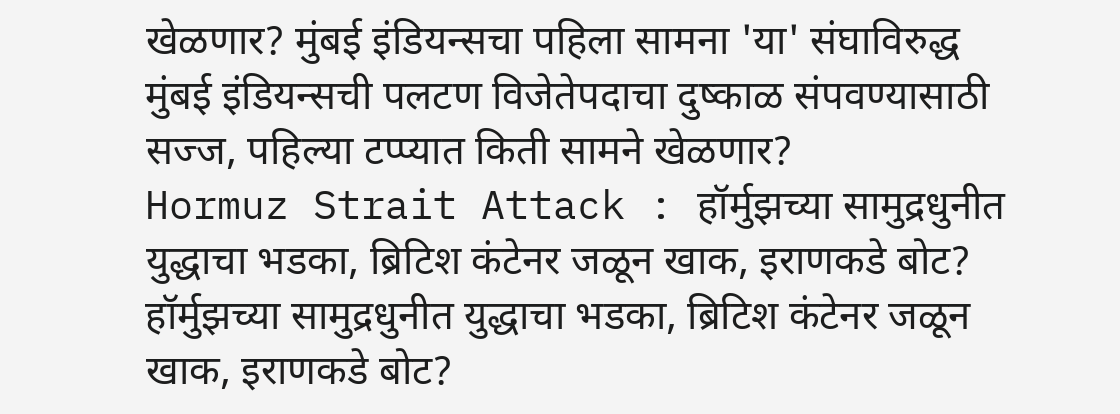खेळणार? मुंबई इंडियन्सचा पहिला सामना 'या' संघाविरुद्ध
मुंबई इंडियन्सची पलटण विजेतेपदाचा दुष्काळ संपवण्यासाठी सज्ज, पहिल्या टप्प्यात किती सामने खेळणार?
Hormuz Strait Attack : हॉर्मुझच्या सामुद्रधुनीत युद्धाचा भडका, ब्रिटिश कंटेनर जळून खाक, इराणकडे बोट?
हॉर्मुझच्या सामुद्रधुनीत युद्धाचा भडका, ब्रिटिश कंटेनर जळून खाक, इराणकडे बोट?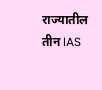राज्यातील तीन IAS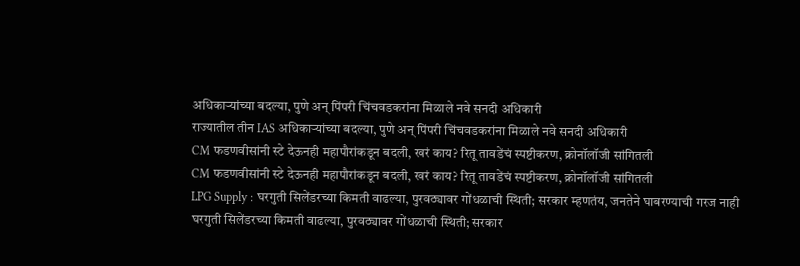अधिकाऱ्यांच्या बदल्या, पुणे अन् पिंपरी चिंचवडकरांना मिळाले नवे सनदी अधिकारी
राज्यातील तीन IAS अधिकाऱ्यांच्या बदल्या, पुणे अन् पिंपरी चिंचवडकरांना मिळाले नवे सनदी अधिकारी
CM फडणवीसांनी स्टे देऊनही महापौरांकडून बदली, खरं काय? रितू तावडेंचं स्पष्टीकरण, क्रोनॉलॉजी सांगितली
CM फडणवीसांनी स्टे देऊनही महापौरांकडून बदली, खरं काय? रितू तावडेंचं स्पष्टीकरण, क्रोनॉलॉजी सांगितली
LPG Supply : घरगुती सिलेंडरच्या किमती वाढल्या, पुरवठ्यावर गोंधळाची स्थिती; सरकार म्हणतंय, जनतेने घाबरण्याची गरज नाही
घरगुती सिलेंडरच्या किमती वाढल्या, पुरवठ्यावर गोंधळाची स्थिती; सरकार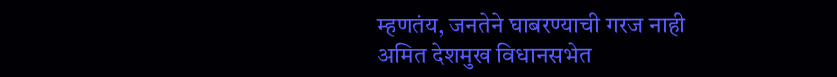म्हणतंय, जनतेने घाबरण्याची गरज नाही
अमित देशमुख विधानसभेत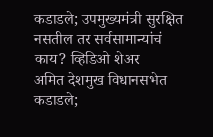कडाडले; उपमुख्यमंत्री सुरक्षित नसतील तर सर्वसामान्यांचं काय? व्हिडिओ शेअर
अमित देशमुख विधानसभेत कडाडले;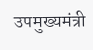उपमुख्यमंत्री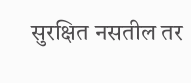सुरक्षित नसतील तर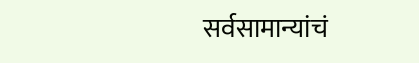सर्वसामान्यांचं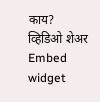काय? व्हिडिओ शेअर
Embed widget